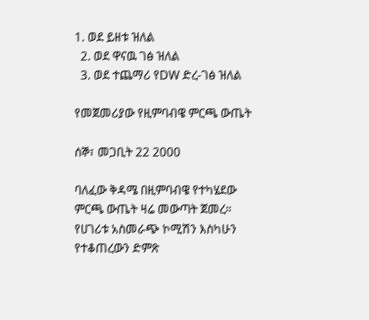1. ወደ ይዘቱ ዝለል
  2. ወደ ዋናዉ ገፅ ዝለል
  3. ወደ ተጨማሪ የDW ድረ-ገፅ ዝለል

የመጀመሪያው የዚምባብዌ ምርጫ ውጤት

ሰኞ፣ መጋቢት 22 2000

ባለፈው ቅዳሜ በዚምባብዌ የተካሄደው ምርጫ ውጤት ዛሬ መውጣት ጀመረ። የሀገሪቱ አስመራጭ ኮሚሽን እስካሁን የተቆጠረውን ድምጽ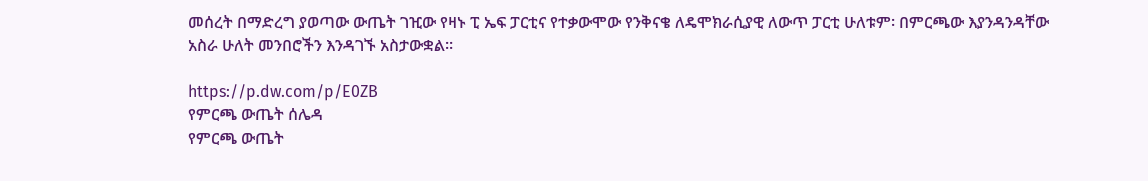መሰረት በማድረግ ያወጣው ውጤት ገዢው የዛኑ ፒ ኤፍ ፓርቲና የተቃውሞው የንቅናቄ ለዴሞክራሲያዊ ለውጥ ፓርቲ ሁለቱም፡ በምርጫው እያንዳንዳቸው አስራ ሁለት መንበሮችን እንዳገኙ አስታውቋል።

https://p.dw.com/p/E0ZB
የምርጫ ውጤት ሰሌዳ
የምርጫ ውጤት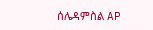ሰሌዳምስል AP